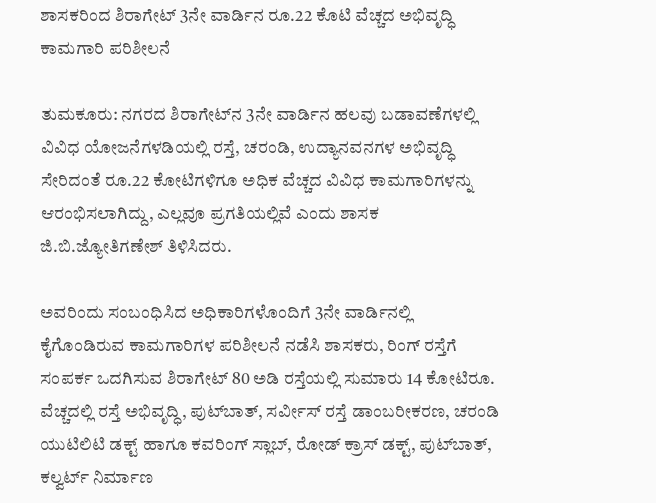ಶಾಸಕರಿಂದ ಶಿರಾಗೇಟ್ 3ನೇ ವಾರ್ಡಿನ ರೂ.22 ಕೊಟಿ ವೆಚ್ಚದ ಅಭಿವೃದ್ಧಿ ಕಾಮಗಾರಿ ಪರಿಶೀಲನೆ

ತುಮಕೂರು: ನಗರದ ಶಿರಾಗೇಟ್‍ನ 3ನೇ ವಾರ್ಡಿನ ಹಲವು ಬಡಾವಣೆಗಳಲ್ಲಿ ವಿವಿಧ ಯೋಜನೆಗಳಡಿಯಲ್ಲಿ ರಸ್ತೆ, ಚರಂಡಿ, ಉದ್ಯಾನವನಗಳ ಅಭಿವೃದ್ಧಿ ಸೇರಿದಂತೆ ರೂ.22 ಕೋಟಿಗಳಿಗೂ ಅಧಿಕ ವೆಚ್ಚದ ವಿವಿಧ ಕಾಮಗಾರಿಗಳನ್ನು ಆರಂಭಿಸಲಾಗಿದ್ದು, ಎಲ್ಲವೂ ಪ್ರಗತಿಯಲ್ಲಿವೆ ಎಂದು ಶಾಸಕ ಜಿ.ಬಿ.ಜ್ಯೋತಿಗಣೇಶ್ ತಿಳಿಸಿದರು.

ಅವರಿಂದು ಸಂಬಂಧಿಸಿದ ಅಧಿಕಾರಿಗಳೊಂದಿಗೆ 3ನೇ ವಾರ್ಡಿನಲ್ಲಿ ಕೈಗೊಂಡಿರುವ ಕಾಮಗಾರಿಗಳ ಪರಿಶೀಲನೆ ನಡೆಸಿ ಶಾಸಕರು, ರಿಂಗ್ ರಸ್ತೆಗೆ ಸಂಪರ್ಕ ಒದಗಿಸುವ ಶಿರಾಗೇಟ್ 80 ಅಡಿ ರಸ್ತೆಯಲ್ಲಿ ಸುಮಾರು 14 ಕೋಟಿರೂ. ವೆಚ್ಚದಲ್ಲಿ ರಸ್ತೆ ಅಭಿವೃದ್ಧಿ, ಪುಟ್‍ಬಾತ್, ಸರ್ವೀಸ್ ರಸ್ತೆ ಡಾಂಬರೀಕರಣ, ಚರಂಡಿ ಯುಟಿಲಿಟಿ ಡಕ್ಟ್ ಹಾಗೂ ಕವರಿಂಗ್ ಸ್ಲಾಬ್, ರೋಡ್ ಕ್ರಾಸ್ ಡಕ್ಟ್, ಪುಟ್‍ಬಾತ್, ಕಲ್ವರ್ಟ್ ನಿರ್ಮಾಣ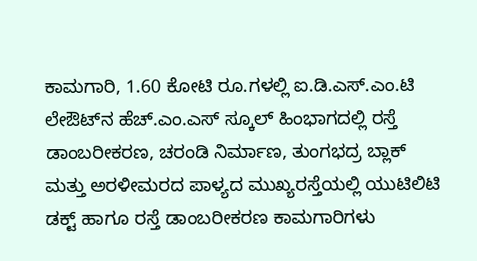ಕಾಮಗಾರಿ, 1.60 ಕೋಟಿ ರೂ.ಗಳಲ್ಲಿ ಐ.ಡಿ.ಎಸ್.ಎಂ.ಟಿ ಲೇಔಟ್‍ನ ಹೆಚ್.ಎಂ.ಎಸ್ ಸ್ಕೂಲ್ ಹಿಂಭಾಗದಲ್ಲಿ ರಸ್ತೆ ಡಾಂಬರೀಕರಣ, ಚರಂಡಿ ನಿರ್ಮಾಣ, ತುಂಗಭದ್ರ ಬ್ಲಾಕ್ ಮತ್ತು ಅರಳೀಮರದ ಪಾಳ್ಯದ ಮುಖ್ಯರಸ್ತೆಯಲ್ಲಿ ಯುಟಿಲಿಟಿ ಡಕ್ಟ್ ಹಾಗೂ ರಸ್ತೆ ಡಾಂಬರೀಕರಣ ಕಾಮಗಾರಿಗಳು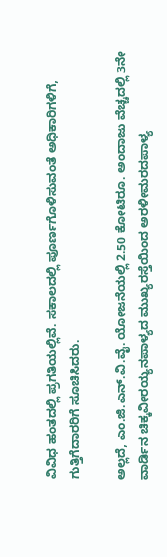ವಿವಿಧ ಹಂತದಲ್ಲಿ ಪ್ರಗತಿಯಲ್ಲಿವೆ. ಸಕಾಲದಲ್ಲಿ ಪೂರ್ಣಗೊಳಿಸುವಂತೆ ಅಧಿಕಾರಿಗಳಿಗೆ, ಗುತ್ತಿಗೆದಾರರಿಗೆ ಸೂಚಿಸಿದರು.

ಅಲ್ಲದೆ, ಎಂ.ಜಿ.ಎನ್.ವಿ.ವೈ. ಯೋಜನೆಯಲ್ಲಿ 2.50 ಕೋಟಿರೂ. ಅಂದಾಜು ವೆಚ್ಚದಲ್ಲಿ 3ನೇ ವಾರ್ಡಿನ ಚಿಕ್ಕವೀರಯ್ಯನಪಾಳ್ಯದ ಮುಖ್ಯರಸ್ತೆಯಿಂದ ಅರಳೀಮರದಪಾಳ್ಯ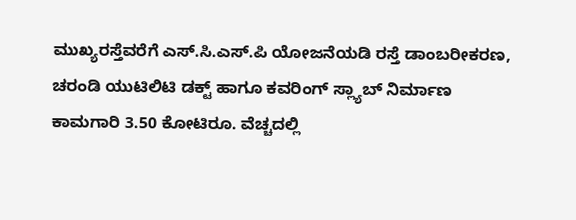ಮುಖ್ಯರಸ್ತೆವರೆಗೆ ಎಸ್.ಸಿ.ಎಸ್.ಪಿ ಯೋಜನೆಯಡಿ ರಸ್ತೆ ಡಾಂಬರೀಕರಣ, ಚರಂಡಿ ಯುಟಿಲಿಟಿ ಡಕ್ಟ್ ಹಾಗೂ ಕವರಿಂಗ್ ಸ್ಲ್ಯಾಬ್ ನಿರ್ಮಾಣ ಕಾಮಗಾರಿ 3.50 ಕೋಟಿರೂ. ವೆಚ್ಚದಲ್ಲಿ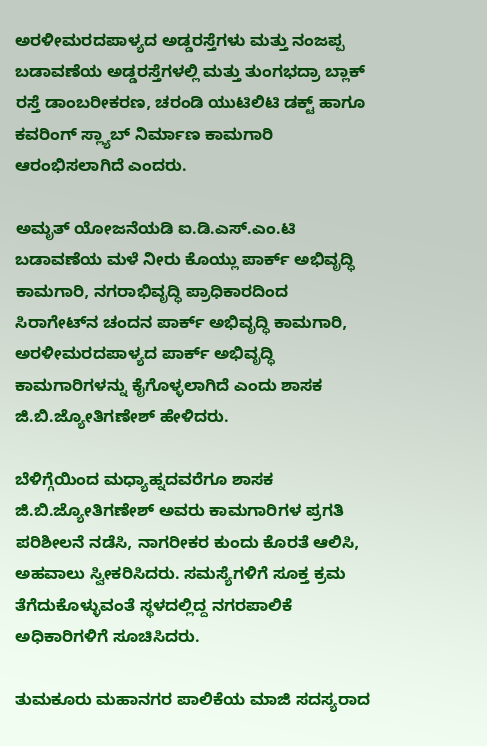ಅರಳೀಮರದಪಾಳ್ಯದ ಅಡ್ಡರಸ್ತೆಗಳು ಮತ್ತು ನಂಜಪ್ಪ ಬಡಾವಣೆಯ ಅಡ್ಡರಸ್ತೆಗಳಲ್ಲಿ ಮತ್ತು ತುಂಗಭದ್ರಾ ಬ್ಲಾಕ್ ರಸ್ತೆ ಡಾಂಬರೀಕರಣ, ಚರಂಡಿ ಯುಟಿಲಿಟಿ ಡಕ್ಟ್ ಹಾಗೂ ಕವರಿಂಗ್ ಸ್ಲ್ಯಾಬ್ ನಿರ್ಮಾಣ ಕಾಮಗಾರಿ ಆರಂಭಿಸಲಾಗಿದೆ ಎಂದರು.

ಅಮೃತ್ ಯೋಜನೆಯಡಿ ಐ.ಡಿ.ಎಸ್.ಎಂ.ಟಿ ಬಡಾವಣೆಯ ಮಳೆ ನೀರು ಕೊಯ್ಲು ಪಾರ್ಕ್ ಅಭಿವೃದ್ಧಿ ಕಾಮಗಾರಿ, ನಗರಾಭಿವೃದ್ಧಿ ಪ್ರಾಧಿಕಾರದಿಂದ ಸಿರಾಗೇಟ್‍ನ ಚಂದನ ಪಾರ್ಕ್ ಅಭಿವೃದ್ಧಿ ಕಾಮಗಾರಿ, ಅರಳೀಮರದಪಾಳ್ಯದ ಪಾರ್ಕ್ ಅಭಿವೃದ್ಧಿ ಕಾಮಗಾರಿಗಳನ್ನು ಕೈಗೊಳ್ಳಲಾಗಿದೆ ಎಂದು ಶಾಸಕ ಜಿ.ಬಿ.ಜ್ಯೋತಿಗಣೇಶ್ ಹೇಳಿದರು.

ಬೆಳಿಗ್ಗೆಯಿಂದ ಮಧ್ಯಾಹ್ನದವರೆಗೂ ಶಾಸಕ ಜಿ.ಬಿ.ಜ್ಯೋತಿಗಣೇಶ್ ಅವರು ಕಾಮಗಾರಿಗಳ ಪ್ರಗತಿ ಪರಿಶೀಲನೆ ನಡೆಸಿ, ನಾಗರೀಕರ ಕುಂದು ಕೊರತೆ ಆಲಿಸಿ, ಅಹವಾಲು ಸ್ವೀಕರಿಸಿದರು. ಸಮಸ್ಯೆಗಳಿಗೆ ಸೂಕ್ತ ಕ್ರಮ ತೆಗೆದುಕೊಳ್ಳುವಂತೆ ಸ್ಥಳದಲ್ಲಿದ್ದ ನಗರಪಾಲಿಕೆ ಅಧಿಕಾರಿಗಳಿಗೆ ಸೂಚಿಸಿದರು.

ತುಮಕೂರು ಮಹಾನಗರ ಪಾಲಿಕೆಯ ಮಾಜಿ ಸದಸ್ಯರಾದ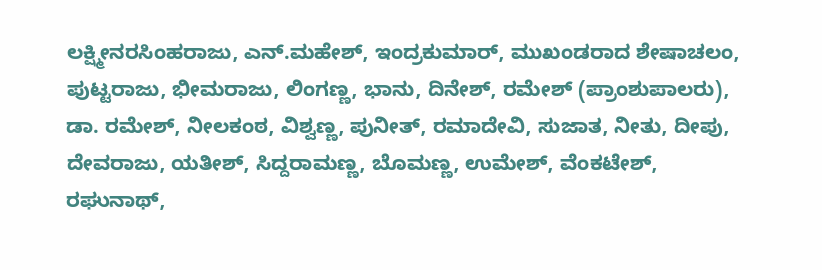ಲಕ್ಷ್ಮೀನರಸಿಂಹರಾಜು, ಎನ್.ಮಹೇಶ್, ಇಂದ್ರಕುಮಾರ್, ಮುಖಂಡರಾದ ಶೇಷಾಚಲಂ, ಪುಟ್ಟರಾಜು, ಭೀಮರಾಜು, ಲಿಂಗಣ್ಣ, ಭಾನು, ದಿನೇಶ್, ರಮೇಶ್ (ಪ್ರಾಂಶುಪಾಲರು), ಡಾ. ರಮೇಶ್, ನೀಲಕಂಠ, ವಿಶ್ವಣ್ಣ, ಪುನೀತ್, ರಮಾದೇವಿ, ಸುಜಾತ, ನೀತು, ದೀಪು, ದೇವರಾಜು, ಯತೀಶ್, ಸಿದ್ದರಾಮಣ್ಣ, ಬೊಮಣ್ಣ, ಉಮೇಶ್, ವೆಂಕಟೇಶ್, ರಘುನಾಥ್,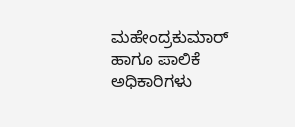ಮಹೇಂದ್ರಕುಮಾರ್ ಹಾಗೂ ಪಾಲಿಕೆ ಅಧಿಕಾರಿಗಳು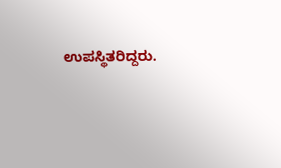ಉಪಸ್ಥಿತರಿದ್ದರು.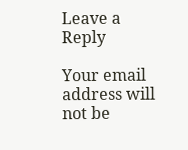Leave a Reply

Your email address will not be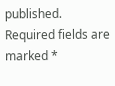published. Required fields are marked *